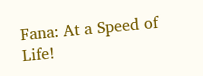Fana: At a Speed of Life!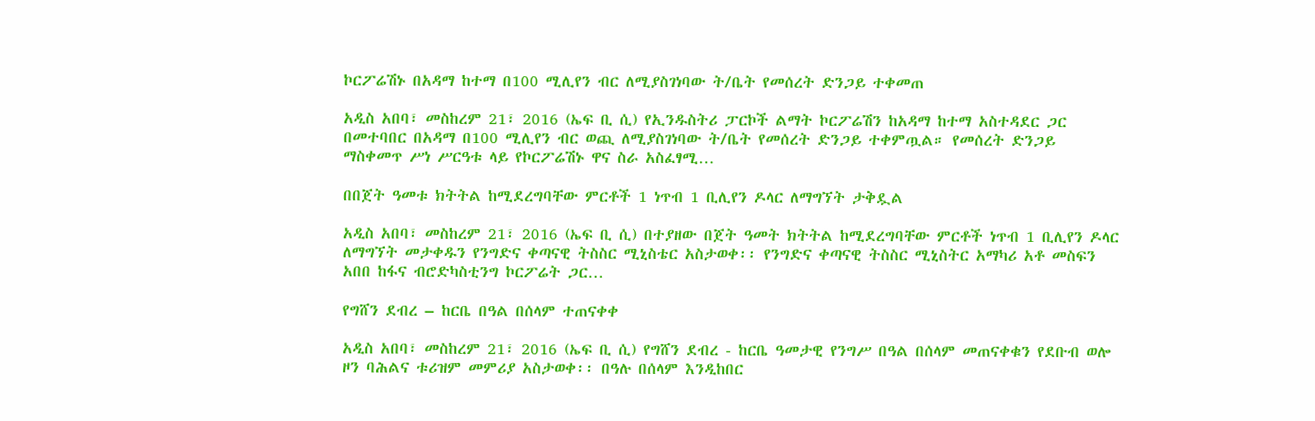ኮርፖሬሽኑ በአዳማ ከተማ በ100 ሚሊየን ብር ለሚያስገነባው ት/ቤት የመሰረት ድንጋይ ተቀመጠ

አዲስ አበባ፣ መስከረም 21፣ 2016 (ኤፍ ቢ ሲ) የኢንዱስትሪ ፓርኮች ልማት ኮርፖሬሽን ከአዳማ ከተማ አስተዳደር ጋር በመተባበር በአዳማ በ100 ሚሊየን ብር ወጪ ለሚያስገነባው ት/ቤት የመሰረት ድንጋይ ተቀምጧል። የመሰረት ድንጋይ ማስቀመጥ ሥነ ሥርዓቱ ላይ የኮርፖሬሽኑ ዋና ስራ አስፈፃሚ…

በበጀት ዓመቱ ክትትል ከሚደረግባቸው ምርቶች 1 ነጥብ 1 ቢሊየን ዶላር ለማግኘት ታቅዷል

አዲስ አበባ፣ መስከረም 21፣ 2016 (ኤፍ ቢ ሲ) በተያዘው በጀት ዓመት ክትትል ከሚደረግባቸው ምርቶች ነጥብ 1 ቢሊየን ዶላር ለማግኘት መታቀዱን የንግድና ቀጣናዊ ትስስር ሚኒስቴር አስታወቀ፡፡ የንግድና ቀጣናዊ ትስስር ሚኒስትር አማካሪ አቶ መስፍን አበበ ከፋና ብሮድካስቲንግ ኮርፖሬት ጋር…

የግሸን ደብረ – ከርቤ በዓል በሰላም ተጠናቀቀ

አዲስ አበባ፣ መስከረም 21፣ 2016 (ኤፍ ቢ ሲ) የግሸን ደብረ - ከርቤ ዓመታዊ የንግሥ በዓል በሰላም መጠናቀቁን የደቡብ ወሎ ዞን ባሕልና ቱሪዝም መምሪያ አስታወቀ፡፡ በዓሉ በሰላም እንዲከበር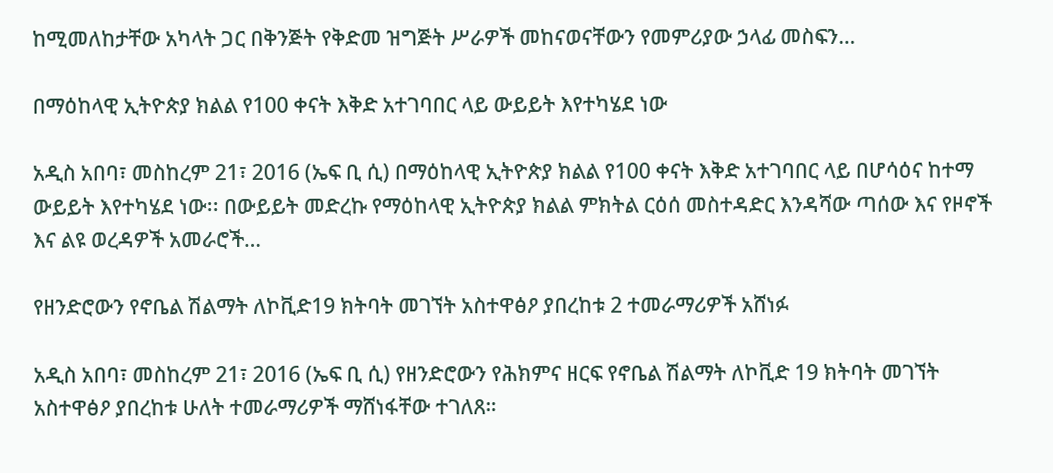ከሚመለከታቸው አካላት ጋር በቅንጅት የቅድመ ዝግጅት ሥራዎች መከናወናቸውን የመምሪያው ኃላፊ መስፍን…

በማዕከላዊ ኢትዮጵያ ክልል የ100 ቀናት እቅድ አተገባበር ላይ ውይይት እየተካሄደ ነው

አዲስ አበባ፣ መስከረም 21፣ 2016 (ኤፍ ቢ ሲ) በማዕከላዊ ኢትዮጵያ ክልል የ100 ቀናት እቅድ አተገባበር ላይ በሆሳዕና ከተማ ውይይት እየተካሄደ ነው፡፡ በውይይት መድረኩ የማዕከላዊ ኢትዮጵያ ክልል ምክትል ርዕሰ መስተዳድር እንዳሻው ጣሰው እና የዞኖች እና ልዩ ወረዳዎች አመራሮች…

የዘንድሮውን የኖቤል ሽልማት ለኮቪድ19 ክትባት መገኘት አስተዋፅዖ ያበረከቱ 2 ተመራማሪዎች አሸነፉ

አዲስ አበባ፣ መስከረም 21፣ 2016 (ኤፍ ቢ ሲ) የዘንድሮውን የሕክምና ዘርፍ የኖቤል ሽልማት ለኮቪድ 19 ክትባት መገኘት አስተዋፅዖ ያበረከቱ ሁለት ተመራማሪዎች ማሸነፋቸው ተገለጸ።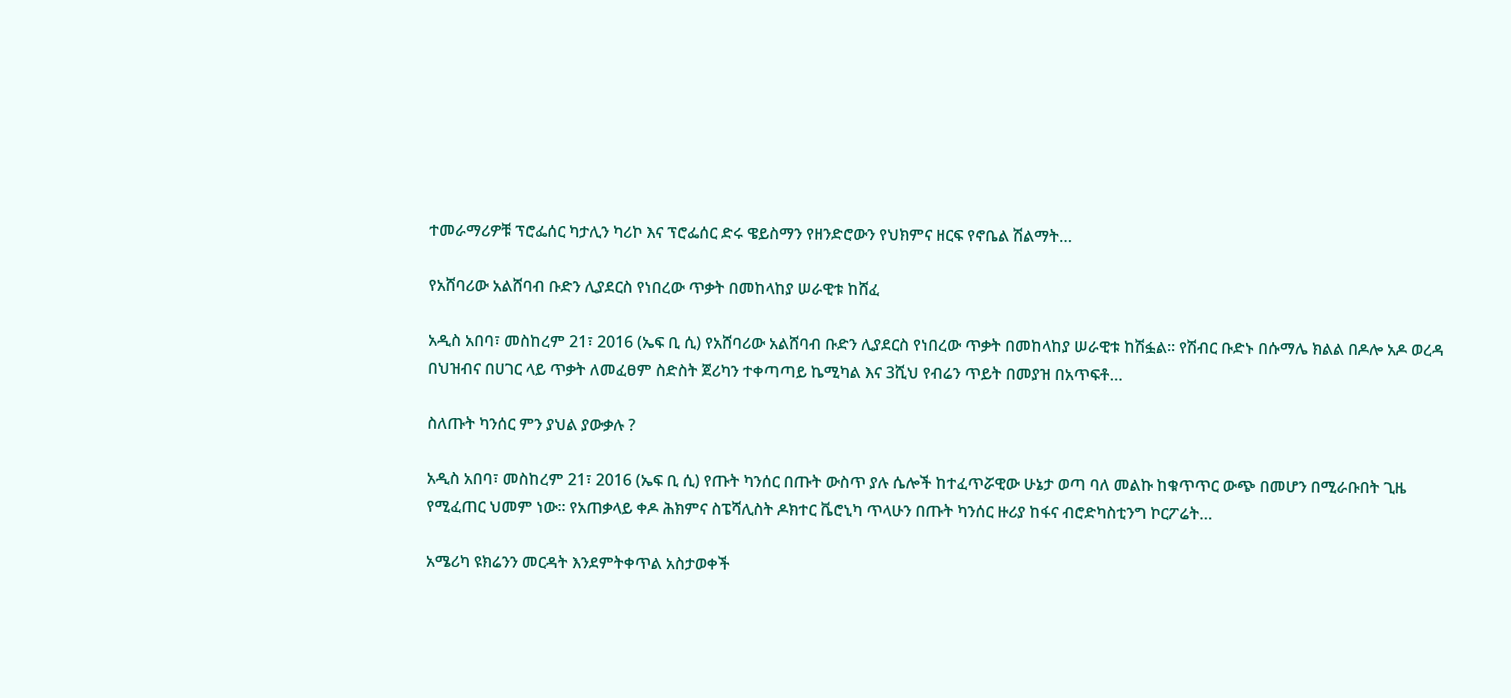ተመራማሪዎቹ ፕሮፌሰር ካታሊን ካሪኮ እና ፕሮፌሰር ድሩ ዌይስማን የዘንድሮውን የህክምና ዘርፍ የኖቤል ሽልማት…

የአሸባሪው አልሸባብ ቡድን ሊያደርስ የነበረው ጥቃት በመከላከያ ሠራዊቱ ከሸፈ

አዲስ አበባ፣ መስከረም 21፣ 2016 (ኤፍ ቢ ሲ) የአሸባሪው አልሸባብ ቡድን ሊያደርስ የነበረው ጥቃት በመከላከያ ሠራዊቱ ከሽፏል፡፡ የሽብር ቡድኑ በሱማሌ ክልል በዶሎ አዶ ወረዳ በህዝብና በሀገር ላይ ጥቃት ለመፈፀም ስድስት ጀሪካን ተቀጣጣይ ኬሚካል እና 3ሺህ የብሬን ጥይት በመያዝ በአጥፍቶ…

ስለጡት ካንሰር ምን ያህል ያውቃሉ ?

አዲስ አበባ፣ መስከረም 21፣ 2016 (ኤፍ ቢ ሲ) የጡት ካንሰር በጡት ውስጥ ያሉ ሴሎች ከተፈጥሯዊው ሁኔታ ወጣ ባለ መልኩ ከቁጥጥር ውጭ በመሆን በሚራቡበት ጊዜ የሚፈጠር ህመም ነው፡፡ የአጠቃላይ ቀዶ ሕክምና ስፔሻሊስት ዶክተር ቬሮኒካ ጥላሁን በጡት ካንሰር ዙሪያ ከፋና ብሮድካስቲንግ ኮርፖሬት…

አሜሪካ ዩክሬንን መርዳት እንደምትቀጥል አስታወቀች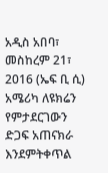አዲስ አበባ፣ መስከረም 21፣ 2016 (ኤፍ ቢ ሲ) አሜሪካ ለዩክሬን የምታደርገውን ድጋፍ አጠናክራ እንደምትቀጥል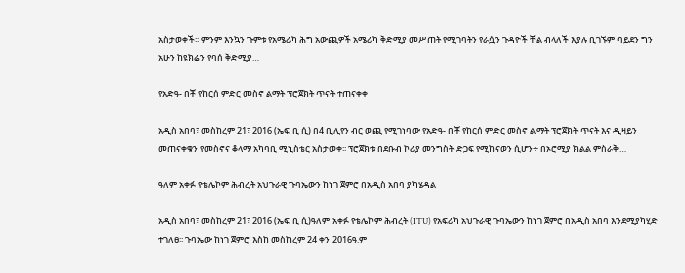አስታወቀች፡፡ ምንም እንኳን ጉምቱ የአሜሪካ ሕግ አውጪዎች አሜሪካ ቅድሚያ መሥጠት የሚገባትን የራሷን ጉዳዮች ቸል ብላለች እያሉ ቢገኙም ባይደን ግን አሁን ከዩክሬን የባሰ ቅድሚያ…

የአድዓ- በቾ የከርሰ ምድር መስኖ ልማት ፕሮጀክት ጥናት ተጠናቀቀ

አዲስ አበባ፣ መስከረም 21፣ 2016 (ኤፍ ቢ ሲ) በ4 ቢሊየን ብር ወጪ የሚገነባው የአድዓ- በቾ የከርሰ ምድር መስኖ ልማት ፕሮጀክት ጥናት እና ዲዛይን መጠናቀቁን የመስኖና ቆላማ አካባቢ ሚኒስቴር አስታወቀ፡፡ ፕሮጀክቱ በደቡብ ኮሪያ መንግስት ድጋፍ የሚከናወን ሲሆን÷ በኦሮሚያ ክልል ምስራቅ…

ዓለም አቀፉ የቴሌኮም ሕብረት አህጉራዊ ጉባኤውን ከነገ ጀምሮ በአዲስ አበባ ያካሄዳል

አዲስ አበባ፣ መስከረም 21፣ 2016 (ኤፍ ቢ ሲ)ዓለም አቀፉ የቴሌኮም ሕብረት (ITU) የአፍሪካ አህጉራዊ ጉባኤውን ከነገ ጀምሮ በአዲስ አበባ እንደሚያካሂድ ተገለፀ፡፡ ጉባኤው ከነገ ጀምሮ እስከ መስከረም 24 ቀን 2016ዓ.ም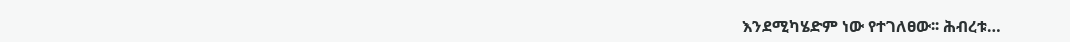እንደሚካሄድም ነው የተገለፀው፡፡ ሕብረቱ…